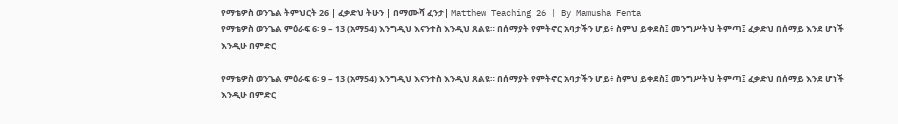የማቴዎስ ወንጌል ትምህርት 26 | ፈቃድህ ትሁን | በማሙሻ ፈንታ| Matthew Teaching 26 | By Mamusha Fenta
የማቴዎስ ወንጌል ምዕራፍ 6፡ 9 – 13 (አማ54) እንግዲህ እናንተስ እንዲህ ጸልዩ። በሰማያት የምትኖር አባታችን ሆይ፥ ስምህ ይቀደስ፤ መንግሥትህ ትምጣ፤ ፈቃድህ በሰማይ እንደ ሆነች እንዲሁ በምድር

የማቴዎስ ወንጌል ምዕራፍ 6፡ 9 – 13 (አማ54) እንግዲህ እናንተስ እንዲህ ጸልዩ። በሰማያት የምትኖር አባታችን ሆይ፥ ስምህ ይቀደስ፤ መንግሥትህ ትምጣ፤ ፈቃድህ በሰማይ እንደ ሆነች እንዲሁ በምድር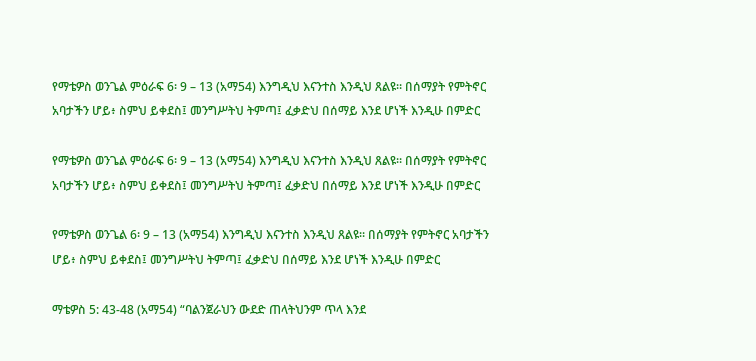የማቴዎስ ወንጌል ምዕራፍ 6፡ 9 – 13 (አማ54) እንግዲህ እናንተስ እንዲህ ጸልዩ። በሰማያት የምትኖር አባታችን ሆይ፥ ስምህ ይቀደስ፤ መንግሥትህ ትምጣ፤ ፈቃድህ በሰማይ እንደ ሆነች እንዲሁ በምድር

የማቴዎስ ወንጌል ምዕራፍ 6፡ 9 – 13 (አማ54) እንግዲህ እናንተስ እንዲህ ጸልዩ። በሰማያት የምትኖር አባታችን ሆይ፥ ስምህ ይቀደስ፤ መንግሥትህ ትምጣ፤ ፈቃድህ በሰማይ እንደ ሆነች እንዲሁ በምድር

የማቴዎስ ወንጌል 6፡ 9 – 13 (አማ54) እንግዲህ እናንተስ እንዲህ ጸልዩ። በሰማያት የምትኖር አባታችን ሆይ፥ ስምህ ይቀደስ፤ መንግሥትህ ትምጣ፤ ፈቃድህ በሰማይ እንደ ሆነች እንዲሁ በምድር

ማቴዎስ 5: 43-48 (አማ54) “ባልንጀራህን ውደድ ጠላትህንም ጥላ እንደ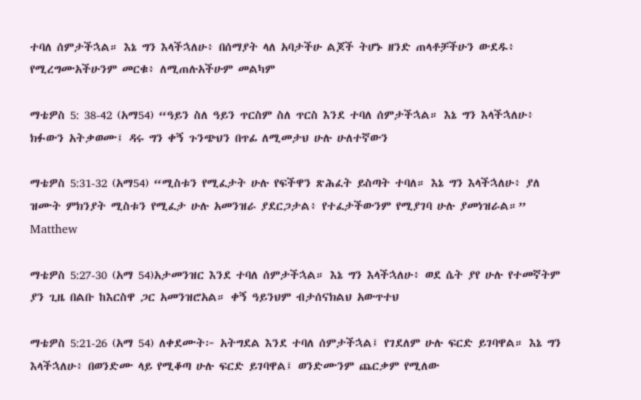ተባለ ሰምታችኋል። እኔ ግን እላችኋለሁ፥ በሰማያት ላለ አባታችሁ ልጆች ትሆኑ ዘንድ ጠላቶቻችሁን ውደዱ፥ የሚረግሙአችሁንም መርቁ፥ ለሚጠሉአችሁም መልካም

ማቴዎስ 5: 38-42 (አማ54) “ዓይን ስለ ዓይን ጥርስም ስለ ጥርስ እንደ ተባለ ሰምታችኋል። እኔ ግን እላችኋለሁ፥ ክፉውን አትቃወሙ፤ ዳሩ ግን ቀኝ ጉንጭህን በጥፊ ለሚመታህ ሁሉ ሁለተኛውን

ማቴዎስ 5:31-32 (አማ54) “ሚስቱን የሚፈታት ሁሉ የፍችዋን ጽሕፈት ይስጣት ተባለ። እኔ ግን እላችኋለሁ፥ ያለ ዝሙት ምክንያት ሚስቱን የሚፈታ ሁሉ አመንዝራ ያደርጋታል፥ የተፈታችውንም የሚያገባ ሁሉ ያመነዝራል።” Matthew

ማቴዎስ 5:27-30 (አማ 54)አታመንዝር እንደ ተባለ ሰምታችኋል። እኔ ግን እላችኋለሁ፥ ወደ ሴት ያየ ሁሉ የተመኛትም ያን ጊዜ በልቡ ከእርስዋ ጋር አመንዝሮአል። ቀኝ ዓይንህም ብታሰናክልህ አውጥተህ

ማቴዎስ 5:21-26 (አማ 54) ለቀደሙት፦ አትግደል እንደ ተባለ ሰምታችኋል፤ የገደለም ሁሉ ፍርድ ይገባዋል። እኔ ግን እላችኋለሁ፥ በወንድሙ ላይ የሚቆጣ ሁሉ ፍርድ ይገባዋል፤ ወንድሙንም ጨርቃም የሚለው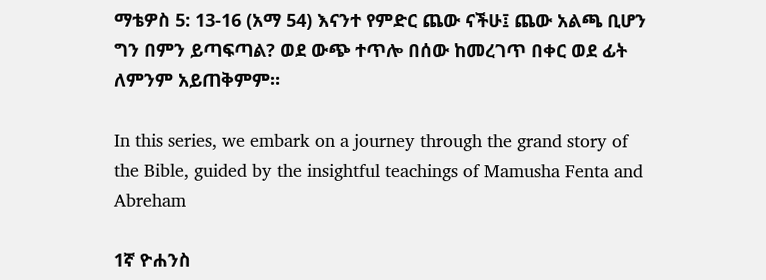ማቴዎስ 5: 13-16 (አማ 54) እናንተ የምድር ጨው ናችሁ፤ ጨው አልጫ ቢሆን ግን በምን ይጣፍጣል? ወደ ውጭ ተጥሎ በሰው ከመረገጥ በቀር ወደ ፊት ለምንም አይጠቅምም።

In this series, we embark on a journey through the grand story of the Bible, guided by the insightful teachings of Mamusha Fenta and Abreham

1ኛ ዮሐንስ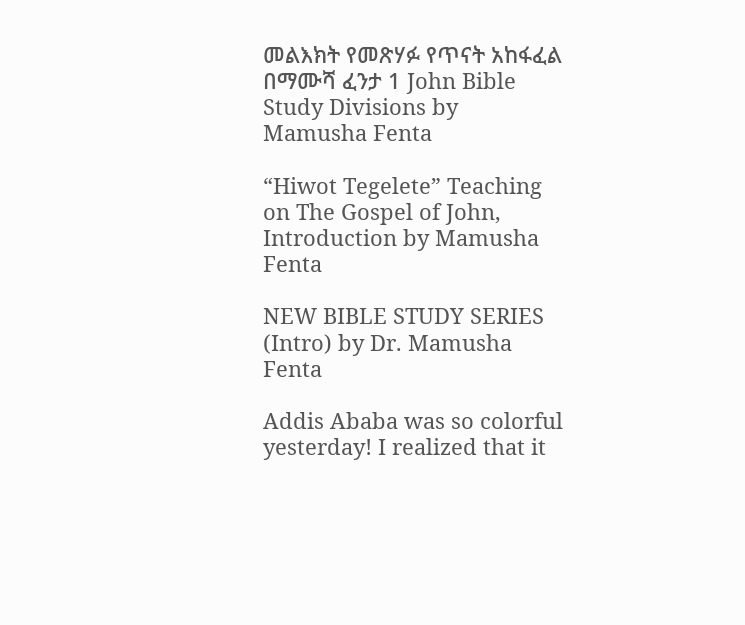መልእክት የመጽሃፉ የጥናት አከፋፈል በማሙሻ ፈንታ 1 John Bible Study Divisions by Mamusha Fenta

“Hiwot Tegelete” Teaching on The Gospel of John, Introduction by Mamusha Fenta

NEW BIBLE STUDY SERIES (Intro) by Dr. Mamusha Fenta

Addis Ababa was so colorful yesterday! I realized that it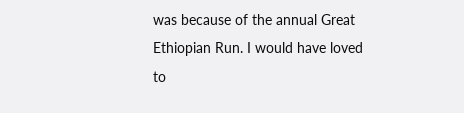was because of the annual Great Ethiopian Run. I would have loved to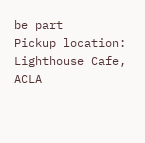be part
Pickup location: Lighthouse Cafe, ACLA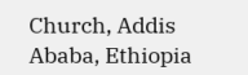Church, Addis Ababa, Ethiopia